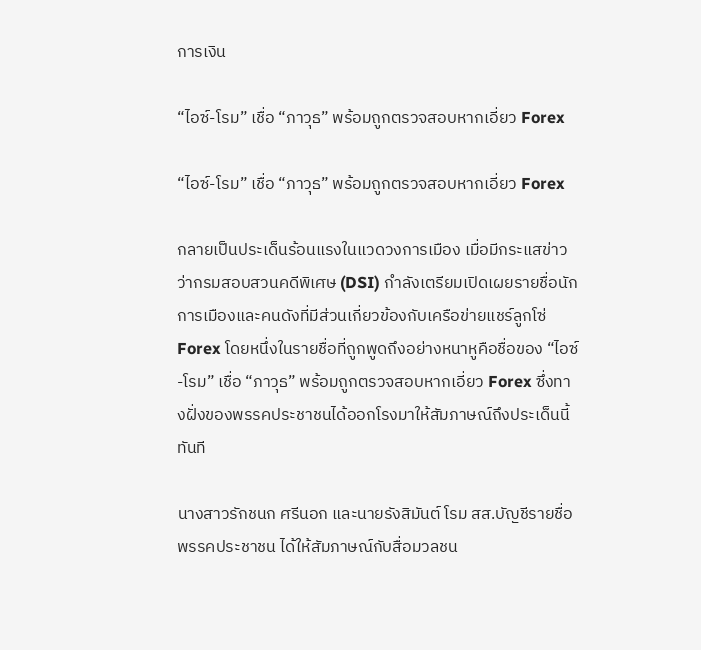การเงิน

“ไอซ์-โรม” เชื่อ “ภาวุธ” พร้อมถูกตรวจสอบหากเอี่ยว Forex

“ไอซ์-โรม” เชื่อ “ภาวุธ” พร้อมถูกตรวจสอบหากเอี่ยว Forex

กลายเป็นประเด็นร้อนแรงในแวดวงการเมือง เมื่อมีกระแสข่าวว่ากรมสอบสวนคดีพิเศษ (DSI) กำลังเตรียมเปิดเผยรายชื่อนักการเมืองและคนดังที่มีส่วนเกี่ยวข้องกับเครือข่ายแชร์ลูกโซ่ Forex โดยหนึ่งในรายชื่อที่ถูกพูดถึงอย่างหนาหูคือชื่อของ “ไอซ์-โรม” เชื่อ “ภาวุธ” พร้อมถูกตรวจสอบหากเอี่ยว Forex ซึ่งทางฝั่งของพรรคประชาชนได้ออกโรงมาให้สัมภาษณ์ถึงประเด็นนี้ทันที

นางสาวรักชนก ศรีนอก และนายรังสิมันต์ โรม สส.บัญชีรายชื่อ พรรคประชาชน ได้ให้สัมภาษณ์กับสื่อมวลชน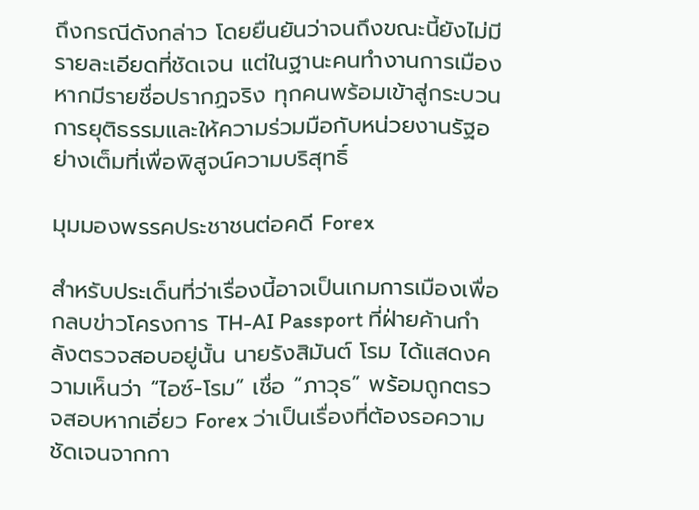ถึงกรณีดังกล่าว โดยยืนยันว่าจนถึงขณะนี้ยังไม่มีรายละเอียดที่ชัดเจน แต่ในฐานะคนทำงานการเมือง หากมีรายชื่อปรากฏจริง ทุกคนพร้อมเข้าสู่กระบวนการยุติธรรมและให้ความร่วมมือกับหน่วยงานรัฐอย่างเต็มที่เพื่อพิสูจน์ความบริสุทธิ์

มุมมองพรรคประชาชนต่อคดี Forex

สำหรับประเด็นที่ว่าเรื่องนี้อาจเป็นเกมการเมืองเพื่อกลบข่าวโครงการ TH-AI Passport ที่ฝ่ายค้านกำลังตรวจสอบอยู่นั้น นายรังสิมันต์ โรม ได้แสดงความเห็นว่า “ไอซ์-โรม” เชื่อ “ภาวุธ” พร้อมถูกตรวจสอบหากเอี่ยว Forex ว่าเป็นเรื่องที่ต้องรอความชัดเจนจากกา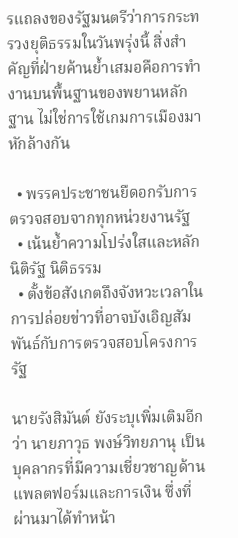รแถลงของรัฐมนตรีว่าการกระทรวงยุติธรรมในวันพรุ่งนี้ สิ่งสำคัญที่ฝ่ายค้านย้ำเสมอคือการทำงานบนพื้นฐานของพยานหลักฐาน ไม่ใช่การใช้เกมการเมืองมาหักล้างกัน

  • พรรคประชาชนยืดอกรับการตรวจสอบจากทุกหน่วยงานรัฐ
  • เน้นย้ำความโปร่งใสและหลักนิติรัฐ นิติธรรม
  • ตั้งข้อสังเกตถึงจังหวะเวลาในการปล่อยข่าวที่อาจบังเอิญสัมพันธ์กับการตรวจสอบโครงการรัฐ

นายรังสิมันต์ ยังระบุเพิ่มเติมอีกว่า นายภาวุธ พงษ์วิทยภานุ เป็นบุคลากรที่มีความเชี่ยวชาญด้านแพลตฟอร์มและการเงิน ซึ่งที่ผ่านมาได้ทำหน้า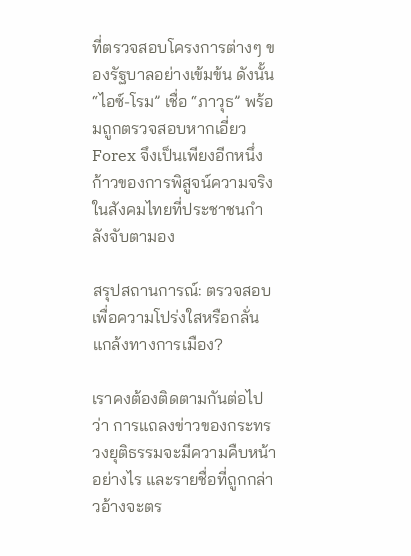ที่ตรวจสอบโครงการต่างๆ ของรัฐบาลอย่างเข้มข้น ดังนั้น “ไอซ์-โรม” เชื่อ “ภาวุธ” พร้อมถูกตรวจสอบหากเอี่ยว Forex จึงเป็นเพียงอีกหนึ่งก้าวของการพิสูจน์ความจริงในสังคมไทยที่ประชาชนกำลังจับตามอง

สรุปสถานการณ์: ตรวจสอบเพื่อความโปร่งใสหรือกลั่นแกล้งทางการเมือง?

เราคงต้องติดตามกันต่อไปว่า การแถลงข่าวของกระทรวงยุติธรรมจะมีความคืบหน้าอย่างไร และรายชื่อที่ถูกกล่าวอ้างจะตร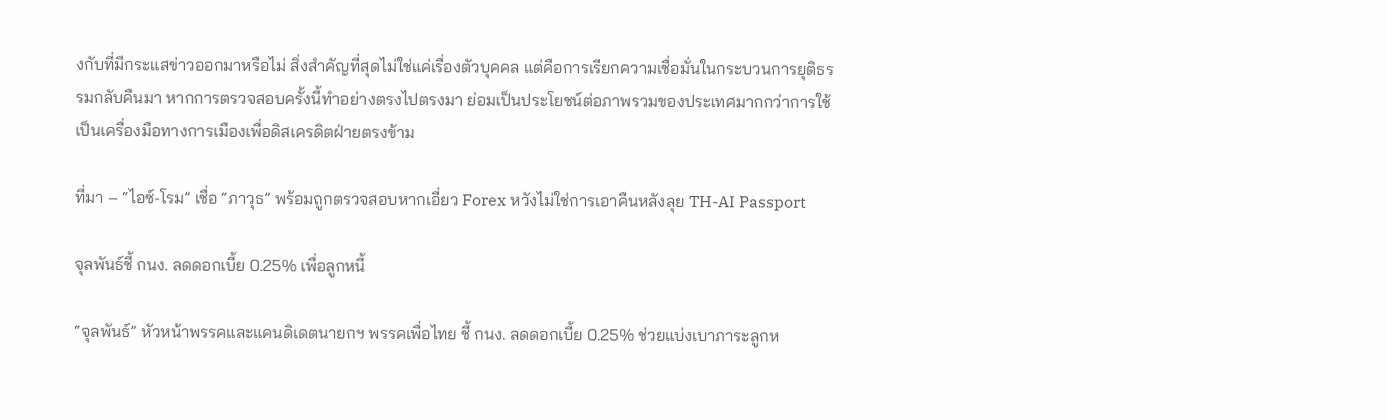งกับที่มีกระแสข่าวออกมาหรือไม่ สิ่งสำคัญที่สุดไม่ใช่แค่เรื่องตัวบุคคล แต่คือการเรียกความเชื่อมั่นในกระบวนการยุติธรรมกลับคืนมา หากการตรวจสอบครั้งนี้ทำอย่างตรงไปตรงมา ย่อมเป็นประโยชน์ต่อภาพรวมของประเทศมากกว่าการใช้เป็นเครื่องมือทางการเมืองเพื่อดิสเครดิตฝ่ายตรงข้าม

ที่มา – “ไอซ์-โรม” เชื่อ “ภาวุธ” พร้อมถูกตรวจสอบหากเอี่ยว Forex หวังไม่ใช่การเอาคืนหลังลุย TH-AI Passport

จุลพันธ์ชี้ กนง. ลดดอกเบี้ย 0.25% เพื่อลูกหนี้

“จุลพันธ์” หัวหน้าพรรคและแคนดิเดตนายกฯ พรรคเพื่อไทย ชี้ กนง. ลดดอกเบี้ย 0.25% ช่วยแบ่งเบาภาระลูกห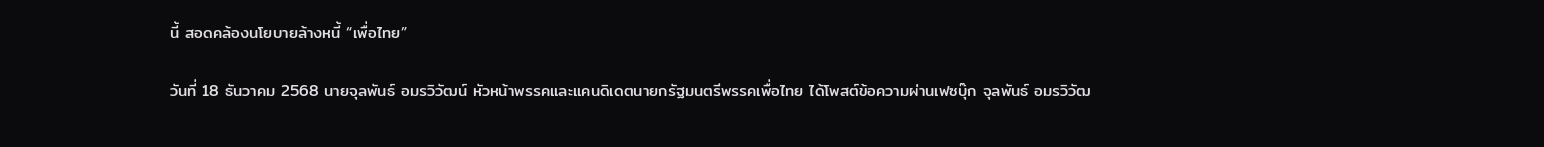นี้ สอดคล้องนโยบายล้างหนี้ “เพื่อไทย”

วันที่ 18 ธันวาคม 2568 นายจุลพันธ์ อมรวิวัฒน์ หัวหน้าพรรคและแคนดิเดตนายกรัฐมนตรีพรรคเพื่อไทย ได้โพสต์ข้อความผ่านเฟซบุ๊ก จุลพันธ์ อมรวิวัฒ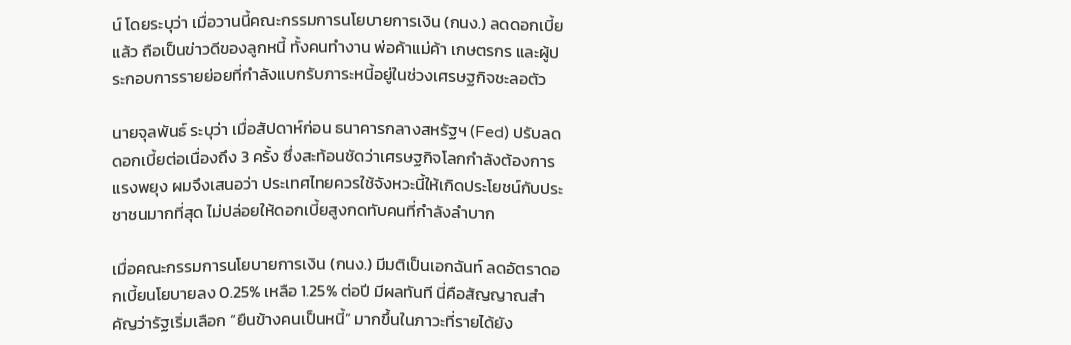น์ โดยระบุว่า เมื่อวานนี้คณะกรรมการนโยบายการเงิน (กนง.) ลดดอกเบี้ยแล้ว ถือเป็นข่าวดีของลูกหนี้ ทั้งคนทำงาน พ่อค้าแม่ค้า เกษตรกร และผู้ประกอบการรายย่อยที่กำลังแบกรับภาระหนี้อยู่ในช่วงเศรษฐกิจชะลอตัว

นายจุลพันธ์ ระบุว่า เมื่อสัปดาห์ก่อน ธนาคารกลางสหรัฐฯ (Fed) ปรับลดดอกเบี้ยต่อเนื่องถึง 3 ครั้ง ซึ่งสะท้อนชัดว่าเศรษฐกิจโลกกำลังต้องการแรงพยุง ผมจึงเสนอว่า ประเทศไทยควรใช้จังหวะนี้ให้เกิดประโยชน์กับประชาชนมากที่สุด ไม่ปล่อยให้ดอกเบี้ยสูงกดทับคนที่กำลังลำบาก

เมื่อคณะกรรมการนโยบายการเงิน (กนง.) มีมติเป็นเอกฉันท์ ลดอัตราดอกเบี้ยนโยบายลง 0.25% เหลือ 1.25% ต่อปี มีผลทันที นี่คือสัญญาณสำคัญว่ารัฐเริ่มเลือก “ยืนข้างคนเป็นหนี้” มากขึ้นในภาวะที่รายได้ยัง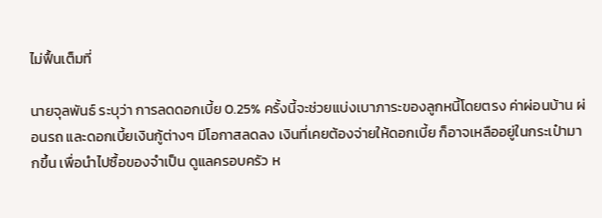ไม่ฟื้นเต็มที่

นายจุลพันธ์ ระบุว่า การลดดอกเบี้ย 0.25% ครั้งนี้จะช่วยแบ่งเบาภาระของลูกหนี้โดยตรง ค่าผ่อนบ้าน ผ่อนรถ และดอกเบี้ยเงินกู้ต่างๆ มีโอกาสลดลง เงินที่เคยต้องจ่ายให้ดอกเบี้ย ก็อาจเหลืออยู่ในกระเป๋ามากขึ้น เพื่อนำไปซื้อของจำเป็น ดูแลครอบครัว ห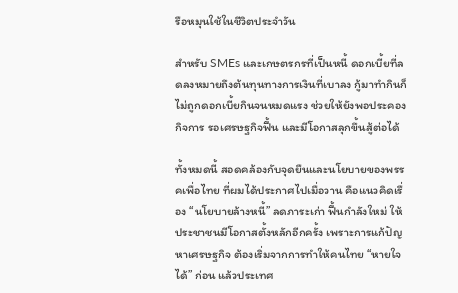รือหมุนใช้ในชีวิตประจำวัน

สำหรับ SMEs และเกษตรกรที่เป็นหนี้ ดอกเบี้ยที่ลดลงหมายถึงต้นทุนทางการเงินที่เบาลง กู้มาทำกินก็ไม่ถูกดอกเบี้ยกินจนหมดแรง ช่วยให้ยังพอประคองกิจการ รอเศรษฐกิจฟื้น และมีโอกาสลุกขึ้นสู้ต่อได้

ทั้งหมดนี้ สอดคล้องกับจุดยืนและนโยบายของพรรคเพื่อไทย ที่ผมได้ประกาศไปเมื่อวาน คือแนวคิดเรื่อง “นโยบายล้างหนี้” ลดภาระเก่า ฟื้นกำลังใหม่ ให้ประชาชนมีโอกาสตั้งหลักอีกครั้ง เพราะการแก้ปัญหาเศรษฐกิจ ต้องเริ่มจากการทำให้คนไทย “หายใจได้” ก่อน แล้วประเทศ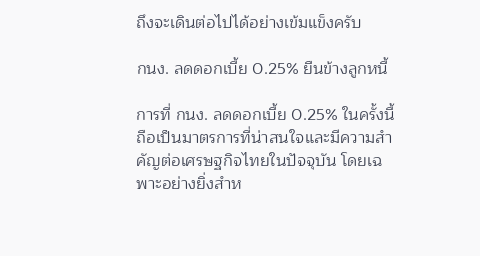ถึงจะเดินต่อไปได้อย่างเข้มแข็งครับ

กนง. ลดดอกเบี้ย 0.25% ยืนข้างลูกหนี้

การที่ กนง. ลดดอกเบี้ย 0.25% ในครั้งนี้ ถือเป็นมาตรการที่น่าสนใจและมีความสำคัญต่อเศรษฐกิจไทยในปัจจุบัน โดยเฉพาะอย่างยิ่งสำห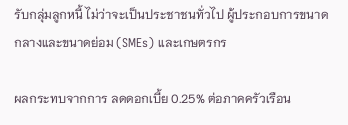รับกลุ่มลูกหนี้ ไม่ว่าจะเป็นประชาชนทั่วไป ผู้ประกอบการขนาดกลางและขนาดย่อม (SMEs) และเกษตรกร

ผลกระทบจากการ ลดดอกเบี้ย 0.25% ต่อภาคครัวเรือน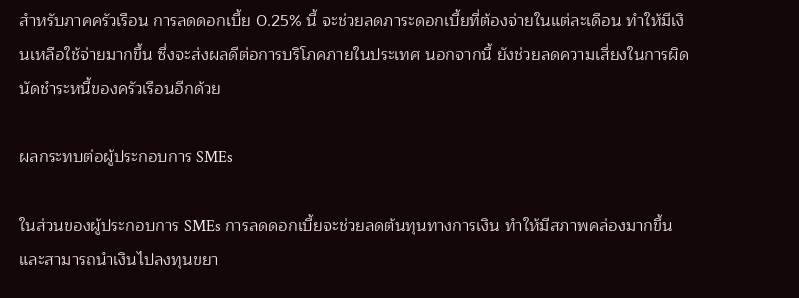สำหรับภาคครัวเรือน การลดดอกเบี้ย 0.25% นี้ จะช่วยลดภาระดอกเบี้ยที่ต้องจ่ายในแต่ละเดือน ทำให้มีเงินเหลือใช้จ่ายมากขึ้น ซึ่งจะส่งผลดีต่อการบริโภคภายในประเทศ นอกจากนี้ ยังช่วยลดความเสี่ยงในการผิดนัดชำระหนี้ของครัวเรือนอีกด้วย

ผลกระทบต่อผู้ประกอบการ SMEs

ในส่วนของผู้ประกอบการ SMEs การลดดอกเบี้ยจะช่วยลดต้นทุนทางการเงิน ทำให้มีสภาพคล่องมากขึ้น และสามารถนำเงินไปลงทุนขยา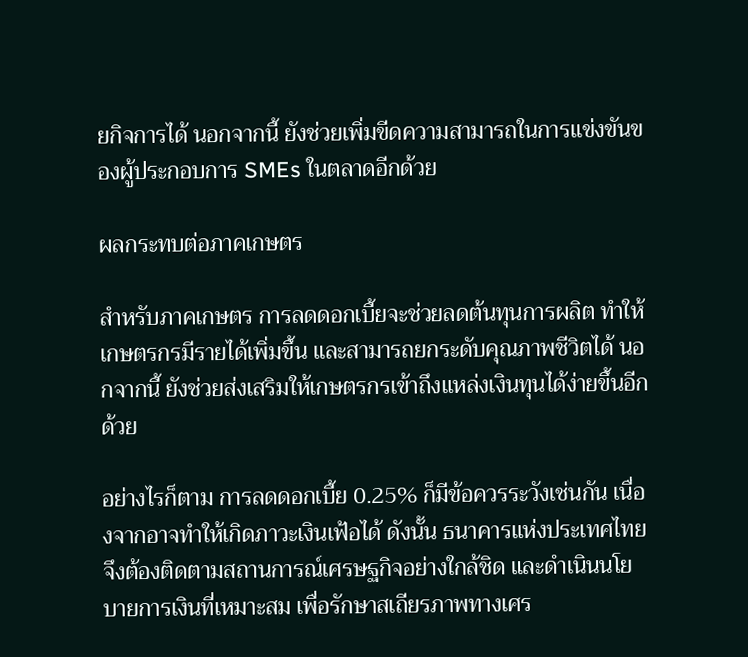ยกิจการได้ นอกจากนี้ ยังช่วยเพิ่มขีดความสามารถในการแข่งขันของผู้ประกอบการ SMEs ในตลาดอีกด้วย

ผลกระทบต่อภาคเกษตร

สำหรับภาคเกษตร การลดดอกเบี้ยจะช่วยลดต้นทุนการผลิต ทำให้เกษตรกรมีรายได้เพิ่มขึ้น และสามารถยกระดับคุณภาพชีวิตได้ นอกจากนี้ ยังช่วยส่งเสริมให้เกษตรกรเข้าถึงแหล่งเงินทุนได้ง่ายขึ้นอีกด้วย

อย่างไรก็ตาม การลดดอกเบี้ย 0.25% ก็มีข้อควรระวังเช่นกัน เนื่องจากอาจทำให้เกิดภาวะเงินเฟ้อได้ ดังนั้น ธนาคารแห่งประเทศไทยจึงต้องติดตามสถานการณ์เศรษฐกิจอย่างใกล้ชิด และดำเนินนโยบายการเงินที่เหมาะสม เพื่อรักษาสเถียรภาพทางเศร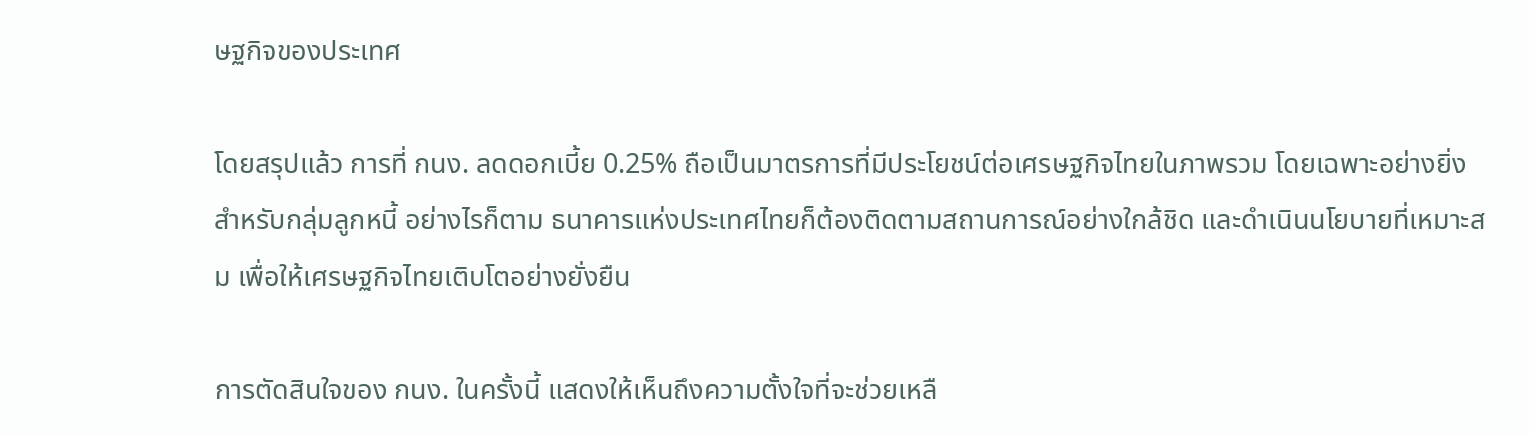ษฐกิจของประเทศ

โดยสรุปแล้ว การที่ กนง. ลดดอกเบี้ย 0.25% ถือเป็นมาตรการที่มีประโยชน์ต่อเศรษฐกิจไทยในภาพรวม โดยเฉพาะอย่างยิ่งสำหรับกลุ่มลูกหนี้ อย่างไรก็ตาม ธนาคารแห่งประเทศไทยก็ต้องติดตามสถานการณ์อย่างใกล้ชิด และดำเนินนโยบายที่เหมาะสม เพื่อให้เศรษฐกิจไทยเติบโตอย่างยั่งยืน

การตัดสินใจของ กนง. ในครั้งนี้ แสดงให้เห็นถึงความตั้งใจที่จะช่วยเหลื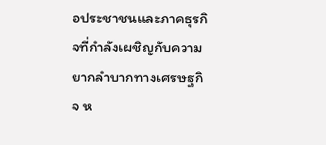อประชาชนและภาคธุรกิจที่กำลังเผชิญกับความยากลำบากทางเศรษฐกิจ ห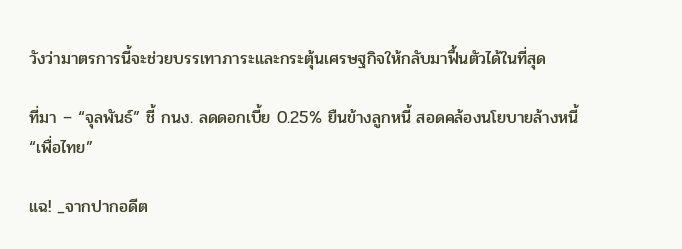วังว่ามาตรการนี้จะช่วยบรรเทาภาระและกระตุ้นเศรษฐกิจให้กลับมาฟื้นตัวได้ในที่สุด

ที่มา – “จุลพันธ์” ชี้ กนง. ลดดอกเบี้ย 0.25% ยืนข้างลูกหนี้ สอดคล้องนโยบายล้างหนี้ “เพื่อไทย”

แฉ! _จากปากอดีต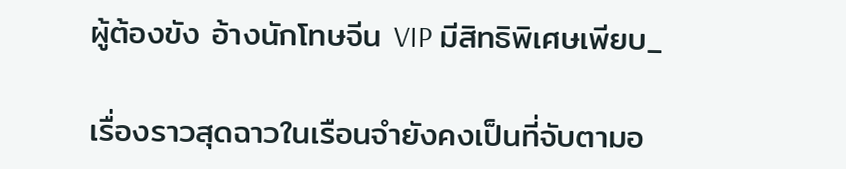ผู้ต้องขัง อ้างนักโทษจีน VIP มีสิทธิพิเศษเพียบ_

เรื่องราวสุดฉาวในเรือนจำยังคงเป็นที่จับตามอ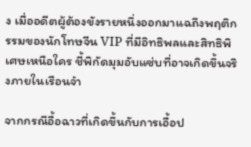ง เมื่ออดีตผู้ต้องขังรายหนึ่งออกมาแฉถึงพฤติกรรมของนักโทษจีน VIP ที่มีอิทธิพลและสิทธิพิเศษเหนือใคร ชี้พิกัดมุมอับแซ่บที่อาจเกิดขึ้นจริงภายในเรือนจำ

จากกรณีอื้อฉาวที่เกิดขึ้นกับการเอื้อป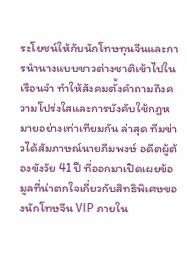ระโยชน์ให้กับนักโทษทุนจีนและการนำนางแบบชาวต่างชาติเข้าไปในเรือนจำ ทำให้สังคมตั้งคำถามถึงความโปร่งใสและการบังคับใช้กฎหมายอย่างเท่าเทียมกัน ล่าสุด ทีมข่าวได้สัมภาษณ์นายภีมพงษ์ อดีตผู้ต้องขังวัย 41 ปี ที่ออกมาเปิดเผยข้อมูลที่น่าตกใจเกี่ยวกับสิทธิพิเศษของนักโทษจีน VIP ภายใน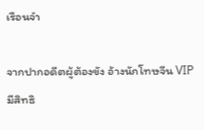เรือนจำ

จากปากอดีตผู้ต้องขัง อ้างนักโทษจีน VIP มีสิทธิ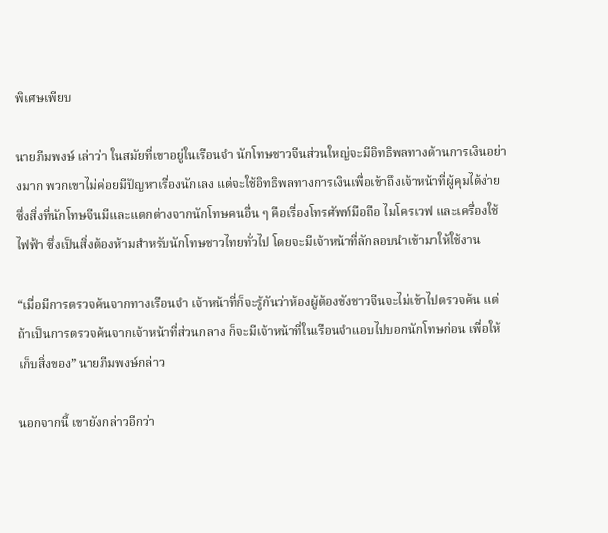พิเศษเพียบ

นายภีมพงษ์ เล่าว่า ในสมัยที่เขาอยู่ในเรือนจำ นักโทษชาวจีนส่วนใหญ่จะมีอิทธิพลทางด้านการเงินอย่างมาก พวกเขาไม่ค่อยมีปัญหาเรื่องนักเลง แต่จะใช้อิทธิพลทางการเงินเพื่อเข้าถึงเจ้าหน้าที่ผู้คุมได้ง่าย ซึ่งสิ่งที่นักโทษจีนมีและแตกต่างจากนักโทษคนอื่น ๆ คือเรื่องโทรศัพท์มือถือ ไมโครเวฟ และเครื่องใช้ไฟฟ้า ซึ่งเป็นสิ่งต้องห้ามสำหรับนักโทษชาวไทยทั่วไป โดยจะมีเจ้าหน้าที่ลักลอบนำเข้ามาให้ใช้งาน

“เมื่อมีการตรวจค้นจากทางเรือนจำ เจ้าหน้าที่ก็จะรู้กันว่าห้องผู้ต้องขังชาวจีนจะไม่เข้าไปตรวจค้น แต่ถ้าเป็นการตรวจค้นจากเจ้าหน้าที่ส่วนกลาง ก็จะมีเจ้าหน้าที่ในเรือนจำแอบไปบอกนักโทษก่อน เพื่อให้เก็บสิ่งของ” นายภีมพงษ์กล่าว

นอกจากนี้ เขายังกล่าวอีกว่า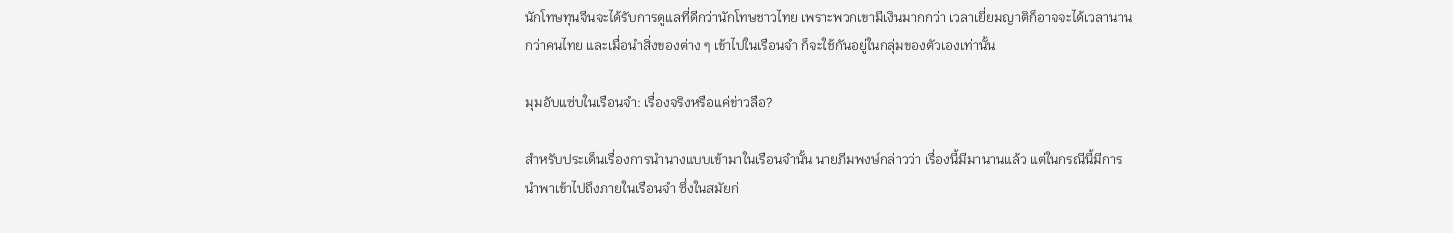นักโทษทุนจีนจะได้รับการดูแลที่ดีกว่านักโทษชาวไทย เพราะพวกเขามีเงินมากกว่า เวลาเยี่ยมญาติก็อาจจะได้เวลานานกว่าคนไทย และเมื่อนำสิ่งของต่าง ๆ เข้าไปในเรือนจำ ก็จะใช้กันอยู่ในกลุ่มของตัวเองเท่านั้น

มุมอับแซ่บในเรือนจำ: เรื่องจริงหรือแค่ข่าวลือ?

สำหรับประเด็นเรื่องการนำนางแบบเข้ามาในเรือนจำนั้น นายภีมพงษ์กล่าวว่า เรื่องนี้มีมานานแล้ว แต่ในกรณีนี้มีการนำพาเข้าไปถึงภายในเรือนจำ ซึ่งในสมัยก่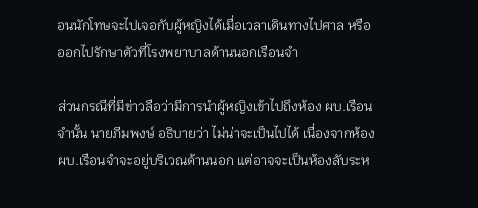อนนักโทษจะไปเจอกับผู้หญิงได้เมื่อเวลาเดินทางไปศาล หรือออกไปรักษาตัวที่โรงพยาบาลด้านนอกเรือนจำ

ส่วนกรณีที่มีข่าวลือว่ามีการนำผู้หญิงเข้าไปถึงห้อง ผบ.เรือนจำนั้น นายภีมพงษ์ อธิบายว่า ไม่น่าจะเป็นไปได้ เนื่องจากห้อง ผบ.เรือนจำจะอยู่บริเวณด้านนอก แต่อาจจะเป็นห้องลับระห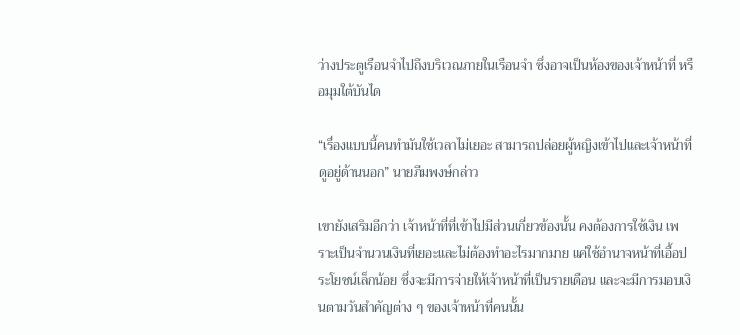ว่างประตูเรือนจำไปถึงบริเวณภายในเรือนจำ ซึ่งอาจเป็นห้องของเจ้าหน้าที่ หรือมุมใต้บันได

“เรื่องแบบนี้คนทำมันใช้เวลาไม่เยอะ สามารถปล่อยผู้หญิงเข้าไปและเจ้าหน้าที่ดูอยู่ด้านนอก” นายภีมพงษ์กล่าว

เขายังเสริมอีกว่า เจ้าหน้าที่ที่เข้าไปมีส่วนเกี่ยวข้องนั้น คงต้องการใช้เงิน เพราะเป็นจำนวนเงินที่เยอะและไม่ต้องทำอะไรมากมาย แค่ใช้อำนาจหน้าที่เอื้อประโยชน์เล็กน้อย ซึ่งจะมีการจ่ายให้เจ้าหน้าที่เป็นรายเดือน และจะมีการมอบเงินตามวันสำคัญต่าง ๆ ของเจ้าหน้าที่คนนั้น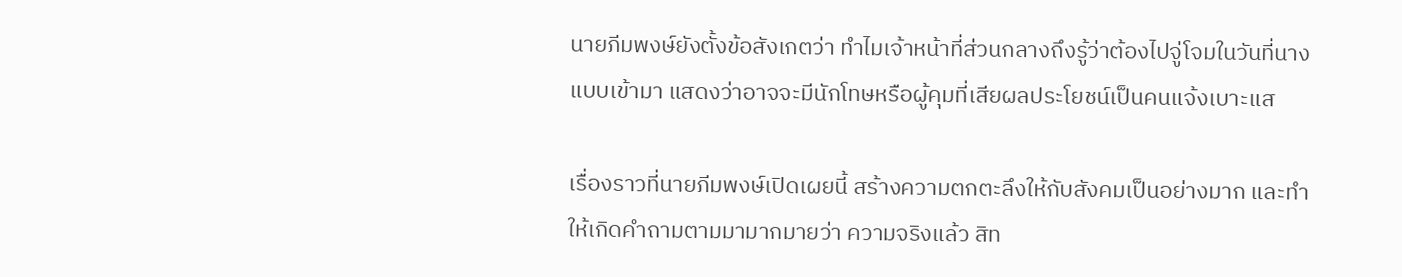นายภีมพงษ์ยังตั้งข้อสังเกตว่า ทำไมเจ้าหน้าที่ส่วนกลางถึงรู้ว่าต้องไปจู่โจมในวันที่นางแบบเข้ามา แสดงว่าอาจจะมีนักโทษหรือผู้คุมที่เสียผลประโยชน์เป็นคนแจ้งเบาะแส

เรื่องราวที่นายภีมพงษ์เปิดเผยนี้ สร้างความตกตะลึงให้กับสังคมเป็นอย่างมาก และทำให้เกิดคำถามตามมามากมายว่า ความจริงแล้ว สิท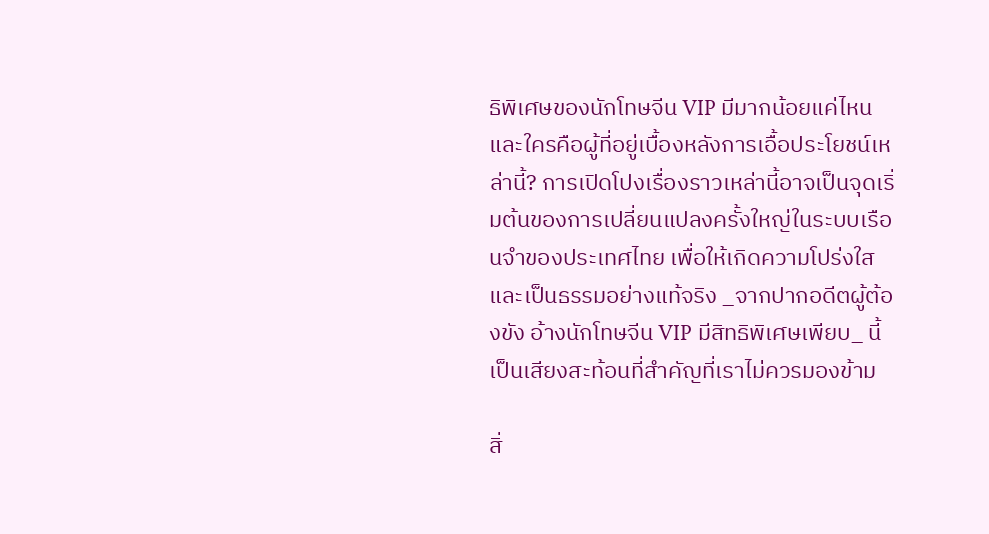ธิพิเศษของนักโทษจีน VIP มีมากน้อยแค่ไหน และใครคือผู้ที่อยู่เบื้องหลังการเอื้อประโยชน์เหล่านี้? การเปิดโปงเรื่องราวเหล่านี้อาจเป็นจุดเริ่มต้นของการเปลี่ยนแปลงครั้งใหญ่ในระบบเรือนจำของประเทศไทย เพื่อให้เกิดความโปร่งใสและเป็นธรรมอย่างแท้จริง _จากปากอดีตผู้ต้องขัง อ้างนักโทษจีน VIP มีสิทธิพิเศษเพียบ_ นี้เป็นเสียงสะท้อนที่สำคัญที่เราไม่ควรมองข้าม

สิ่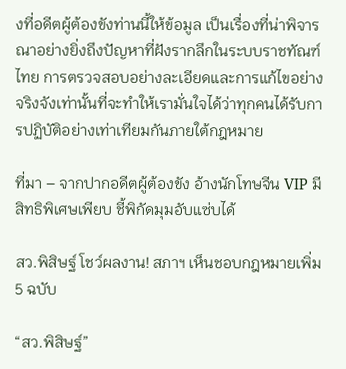งที่อดีตผู้ต้องขังท่านนี้ให้ข้อมูล เป็นเรื่องที่น่าพิจารณาอย่างยิ่งถึงปัญหาที่ฝังรากลึกในระบบราชทัณฑ์ไทย การตรวจสอบอย่างละเอียดและการแก้ไขอย่างจริงจังเท่านั้นที่จะทำให้เรามั่นใจได้ว่าทุกคนได้รับการปฏิบัติอย่างเท่าเทียมกันภายใต้กฎหมาย

ที่มา – จากปากอดีตผู้ต้องขัง อ้างนักโทษจีน VIP มีสิทธิพิเศษเพียบ ชี้พิกัดมุมอับแซ่บได้

สว.พิสิษฐ์ โชว์ผลงาน! สภาฯ เห็นชอบกฎหมายเพิ่ม 5 ฉบับ

“สว.พิสิษฐ์”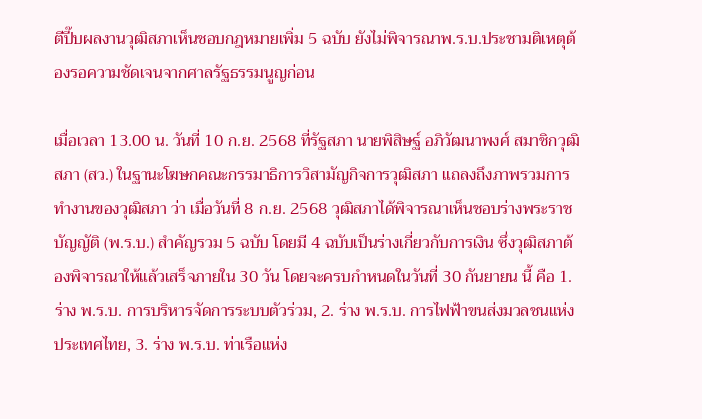ตีปี๊บผลงานวุฒิสภาเห็นชอบกฎหมายเพิ่ม 5 ฉบับ ยังไม่พิจารณาพ.ร.บ.ประชามติเหตุต้องรอความชัดเจนจากศาลรัฐธรรมนูญก่อน

เมื่อเวลา 13.00 น. วันที่ 10 ก.ย. 2568 ที่รัฐสภา นายพิสิษฐ์ อภิวัฒนาพงศ์ สมาชิกวุฒิสภา (สว.) ในฐานะโฆษกคณะกรรมาธิการวิสามัญกิจการวุฒิสภา แถลงถึงภาพรวมการทำงานของวุฒิสภา ว่า เมื่อวันที่ 8 ก.ย. 2568 วุฒิสภาได้พิจารณาเห็นชอบร่างพระราชบัญญัติ (พ.ร.บ.) สำคัญรวม 5 ฉบับ โดยมี 4 ฉบับเป็นร่างเกี่ยวกับการเงิน ซึ่งวุฒิสภาต้องพิจารณาให้แล้วเสร็จภายใน 30 วัน โดยจะครบกำหนดในวันที่ 30 กันยายน นี้ คือ 1. ร่าง พ.ร.บ. การบริหารจัดการระบบตัวร่วม, 2. ร่าง พ.ร.บ. การไฟฟ้าขนส่งมวลชนแห่งประเทศไทย, 3. ร่าง พ.ร.บ. ท่าเรือแห่ง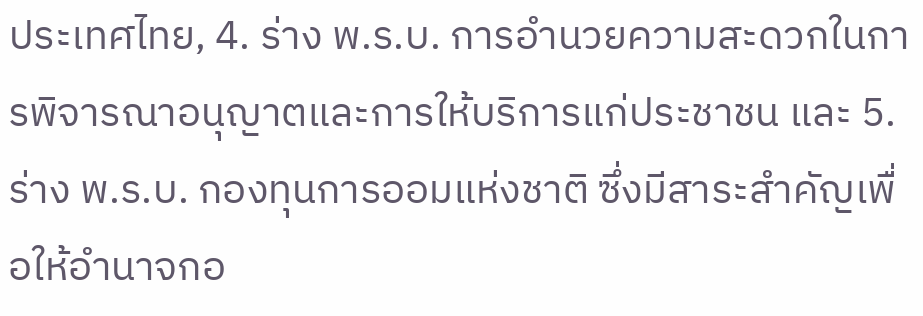ประเทศไทย, 4. ร่าง พ.ร.บ. การอำนวยความสะดวกในการพิจารณาอนุญาตและการให้บริการแก่ประชาชน และ 5. ร่าง พ.ร.บ. กองทุนการออมแห่งชาติ ซึ่งมีสาระสำคัญเพื่อให้อำนาจกอ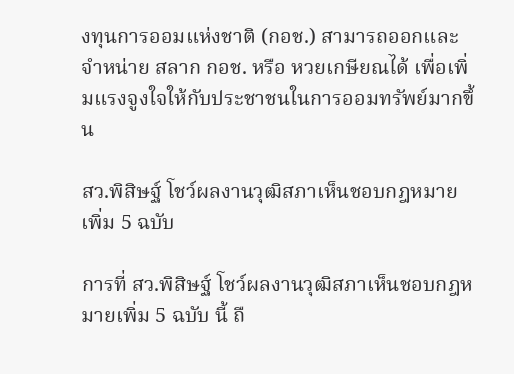งทุนการออมแห่งชาติ (กอช.) สามารถออกและจำหน่าย สลาก กอช. หรือ หวยเกษียณได้ เพื่อเพิ่มแรงจูงใจให้กับประชาชนในการออมทรัพย์มากขึ้น

สว.พิสิษฐ์ โชว์ผลงานวุฒิสภาเห็นชอบกฎหมายเพิ่ม 5 ฉบับ

การที่ สว.พิสิษฐ์ โชว์ผลงานวุฒิสภาเห็นชอบกฎหมายเพิ่ม 5 ฉบับ นี้ ถื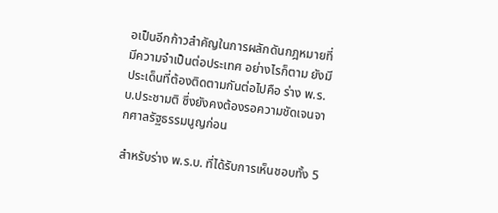อเป็นอีกก้าวสำคัญในการผลักดันกฎหมายที่มีความจำเป็นต่อประเทศ อย่างไรก็ตาม ยังมีประเด็นที่ต้องติดตามกันต่อไปคือ ร่าง พ.ร.บ.ประชามติ ซึ่งยังคงต้องรอความชัดเจนจากศาลรัฐธรรมนูญก่อน

สำหรับร่าง พ.ร.บ. ที่ได้รับการเห็นชอบทั้ง 5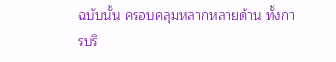ฉบับนั้น ครอบคลุมหลากหลายด้าน ทั้งการบริ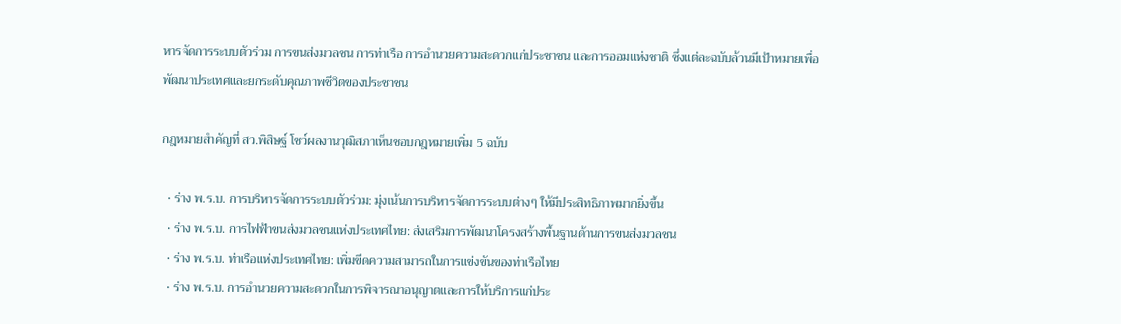หารจัดการระบบตัวร่วม การขนส่งมวลชน การท่าเรือ การอำนวยความสะดวกแก่ประชาชน และการออมแห่งชาติ ซึ่งแต่ละฉบับล้วนมีเป้าหมายเพื่อพัฒนาประเทศและยกระดับคุณภาพชีวิตของประชาชน

กฎหมายสำคัญที่ สว.พิสิษฐ์ โชว์ผลงานวุฒิสภาเห็นชอบกฎหมายเพิ่ม 5 ฉบับ

  • ร่าง พ.ร.บ. การบริหารจัดการระบบตัวร่วม: มุ่งเน้นการบริหารจัดการระบบต่างๆ ให้มีประสิทธิภาพมากยิ่งขึ้น
  • ร่าง พ.ร.บ. การไฟฟ้าขนส่งมวลชนแห่งประเทศไทย: ส่งเสริมการพัฒนาโครงสร้างพื้นฐานด้านการขนส่งมวลชน
  • ร่าง พ.ร.บ. ท่าเรือแห่งประเทศไทย: เพิ่มขีดความสามารถในการแข่งขันของท่าเรือไทย
  • ร่าง พ.ร.บ. การอำนวยความสะดวกในการพิจารณาอนุญาตและการให้บริการแก่ประ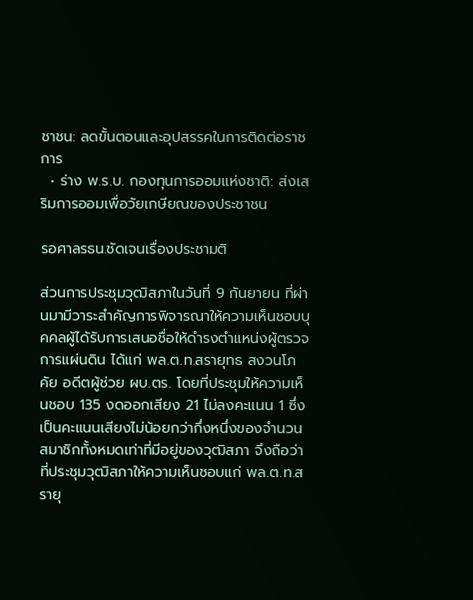ชาชน: ลดขั้นตอนและอุปสรรคในการติดต่อราชการ
  • ร่าง พ.ร.บ. กองทุนการออมแห่งชาติ: ส่งเสริมการออมเพื่อวัยเกษียณของประชาชน

รอศาลรธน.ชัดเจนเรื่องประชามติ

ส่วนการประชุมวุฒิสภาในวันที่ 9 กันยายน ที่ผ่านมามีวาระสำคัญการพิจารณาให้ความเห็นชอบบุคคลผู้ได้รับการเสนอชื่อให้ดำรงตำแหน่งผู้ตรวจการแผ่นดิน ได้แก่ พล.ต.ท.สรายุทธ สงวนโภคัย อดีตผู้ช่วย ผบ.ตร. โดยที่ประชุมให้ความเห็นชอบ 135 งดออกเสียง 21 ไม่ลงคะแนน 1 ซึ่งเป็นคะแนนเสียงไม่น้อยกว่ากึ่งหนึ่งของจำนวนสมาชิกทั้งหมดเท่าที่มีอยู่ของวุฒิสภา จึงถือว่าที่ประชุมวุฒิสภาให้ความเห็นชอบแก่ พล.ต.ท.สรายุ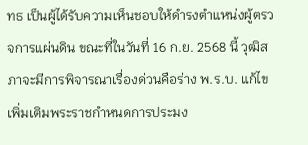ทธ เป็นผู้ได้รับความเห็นชอบให้ดำรงตำแหน่งผู้ตรวจการแผ่นดิน ขณะที่ในวันที่ 16 ก.ย. 2568 นี้ วุฒิสภาจะมีการพิจารณาเรื่องด่วนคือร่าง พ.ร.บ. แก้ไขเพิ่มเติมพระราชกำหนดการประมง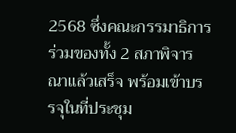2568 ซึ่งคณะกรรมาธิการร่วมของทั้ง 2 สภาพิจารณาแล้วเสร็จ พร้อมเข้าบรรจุในที่ประชุม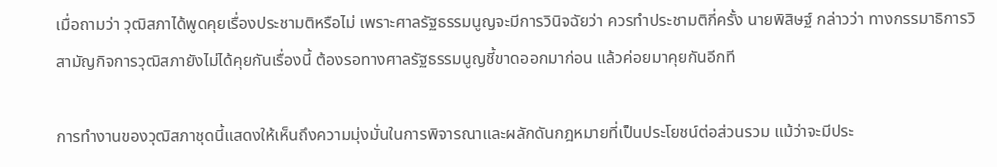เมื่อถามว่า วุฒิสภาได้พูดคุยเรื่องประชามติหรือไม่ เพราะศาลรัฐธรรมนูญจะมีการวินิจฉัยว่า ควรทำประชามติกี่ครั้ง นายพิสิษฐ์ กล่าวว่า ทางกรรมาธิการวิสามัญกิจการวุฒิสภายังไม่ได้คุยกันเรื่องนี้ ต้องรอทางศาลรัฐธรรมนูญชี้ขาดออกมาก่อน แล้วค่อยมาคุยกันอีกที

การทำงานของวุฒิสภาชุดนี้แสดงให้เห็นถึงความมุ่งมั่นในการพิจารณาและผลักดันกฎหมายที่เป็นประโยชน์ต่อส่วนรวม แม้ว่าจะมีประ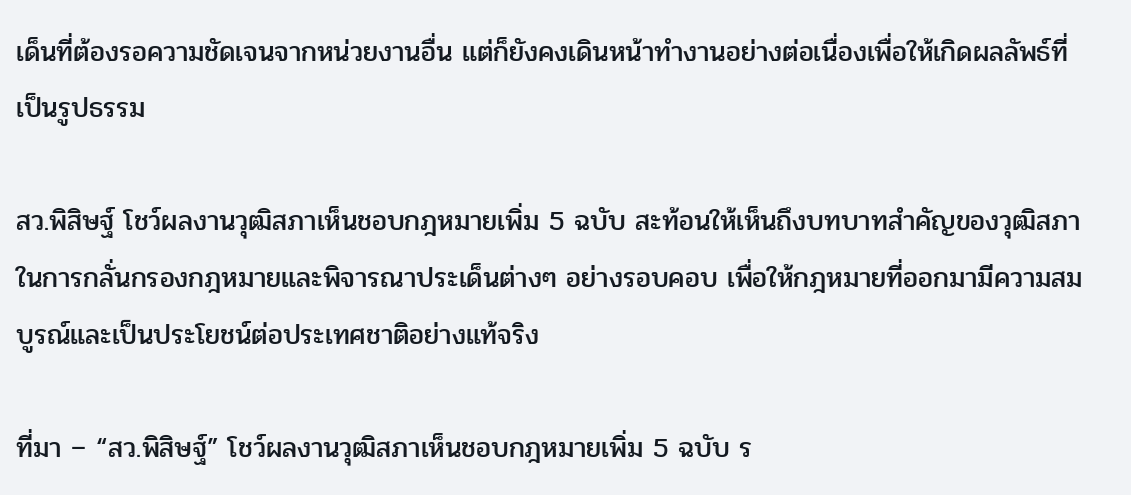เด็นที่ต้องรอความชัดเจนจากหน่วยงานอื่น แต่ก็ยังคงเดินหน้าทำงานอย่างต่อเนื่องเพื่อให้เกิดผลลัพธ์ที่เป็นรูปธรรม

สว.พิสิษฐ์ โชว์ผลงานวุฒิสภาเห็นชอบกฎหมายเพิ่ม 5 ฉบับ สะท้อนให้เห็นถึงบทบาทสำคัญของวุฒิสภาในการกลั่นกรองกฎหมายและพิจารณาประเด็นต่างๆ อย่างรอบคอบ เพื่อให้กฎหมายที่ออกมามีความสมบูรณ์และเป็นประโยชน์ต่อประเทศชาติอย่างแท้จริง

ที่มา – “สว.พิสิษฐ์” โชว์ผลงานวุฒิสภาเห็นชอบกฎหมายเพิ่ม 5 ฉบับ ร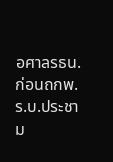อศาลรธน.ก่อนถกพ.ร.บ.ประชาม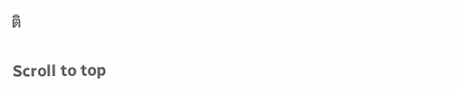ติ

Scroll to top